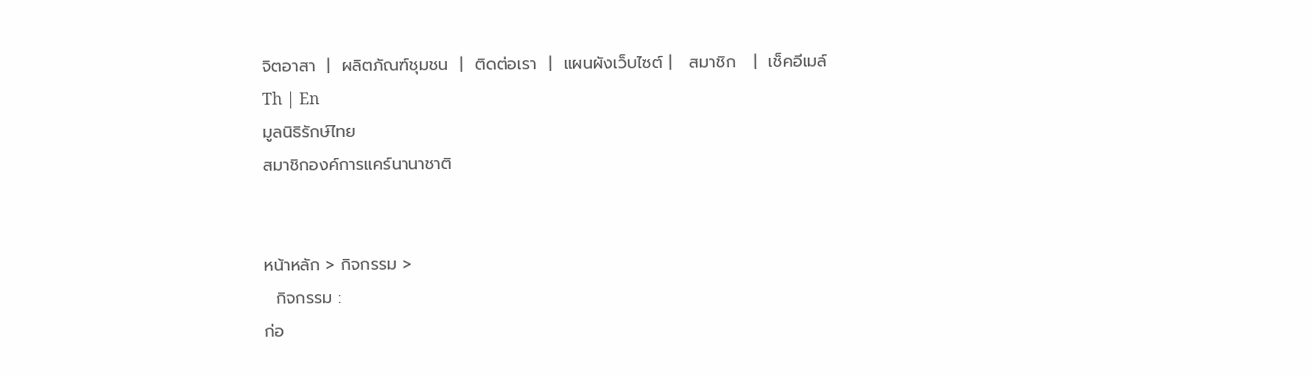จิตอาสา  |  ผลิตภัณฑ์ชุมชน  |  ติดต่อเรา  |  แผนผังเว็บไซต์ |   สมาชิก   |  เช็คอีเมล์
Th | En
มูลนิธิรักษ์ไทย
สมาชิกองค์การแคร์นานาชาติ


หน้าหลัก > กิจกรรม >
  กิจกรรม :
ก่อ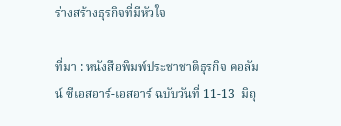ร่างสร้างธุรกิจที่มีหัวใจ

ที่มา : หนังสือพิมพ์ประชาชาติธุรกิจ คอลัมน์ ซีเอสอาร์-เอสอาร์ ฉบับวันที่ 11-13  มิถุ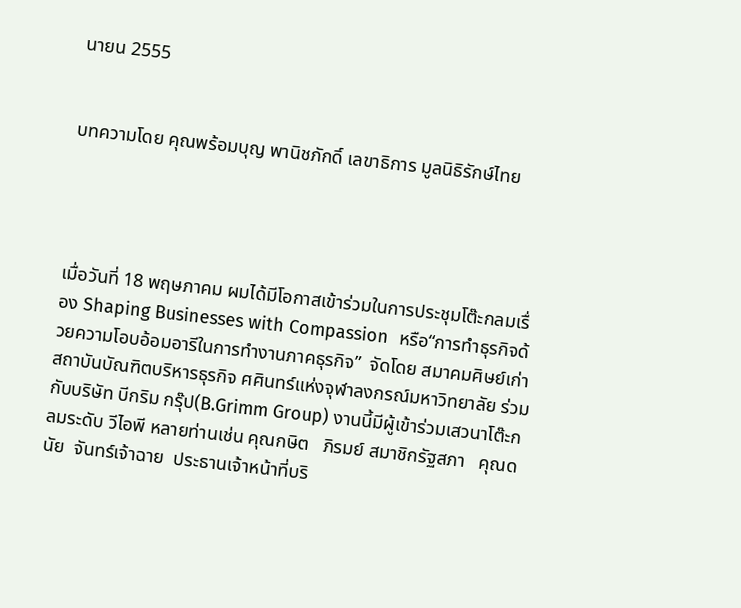นายน 2555


บทความโดย คุณพร้อมบุญ พานิชภักดิ์ เลขาธิการ มูลนิธิรักษ์ไทย




เมื่อวันที่ 18 พฤษภาคม ผมได้มีโอกาสเข้าร่วมในการประชุมโต๊ะกลมเรื่อง Shaping Businesses with Compassion  หรือ“การทำธุรกิจด้วยความโอบอ้อมอารีในการทำงานภาคธุรกิจ”  จัดโดย สมาคมศิษย์เก่าสถาบันบัณฑิตบริหารธุรกิจ ศศินทร์แห่งจุฬาลงกรณ์มหาวิทยาลัย ร่วมกับบริษัท บีกริม กรุ๊ป(B.Grimm Group) งานนี้มีผู้เข้าร่วมเสวนาโต๊ะกลมระดับ วีไอพี หลายท่านเช่น คุณกษิต   ภิรมย์ สมาชิกรัฐสภา   คุณดนัย  จันทร์เจ้าฉาย  ประธานเจ้าหน้าที่บริ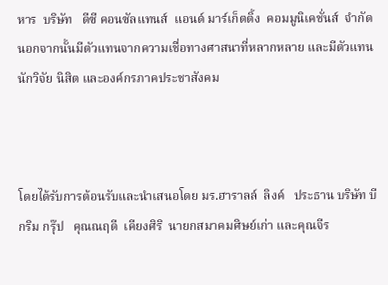หาร  บริษัท   ดีซี คอนซัลแทนส์  แอนด์ มาร์เก็ตติ้ง  คอมมูนิเคชั่นส์  จำกัด   นอกจากนั้นมีตัวแทนจากความเชื่อทางศาสนาที่หลากหลาย และมีตัวแทนนักวิจัย นิสิต และองค์กรภาคประชาสังคม



โดยได้รับการต้อนรับและนำเสนอโดย มร.ฮาราลล์  ลิงค์   ประธาน บริษัท บี กริม กรุ๊ป   คุณณฤดี  เคียงศิริ  นายกสมาคมศิษย์เก่า และคุณจีร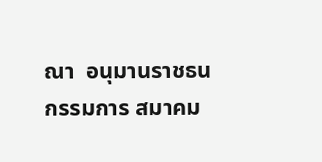ณา  อนุมานราชธน กรรมการ สมาคม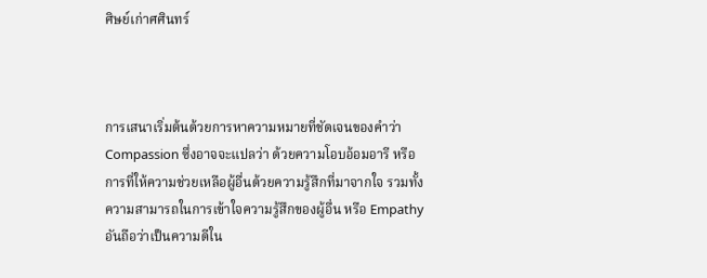ศิษย์เก่าศศินทร์



การเสนาเริ่มต้นด้วยการหาความหมายที่ชัดเจนของคำว่า Compassion ซึ่งอาจจะแปลว่า ด้วยความโอบอ้อมอารี หรือ การที่ให้ความช่วยเหลือผู้อื่นด้วยความรู้สึกที่มาจากใจ รวมทั้งความสามารถในการเข้าใจความรู้สึกของผู้อื่น หรือ Empathy  อันถือว่าเป็นความดีใน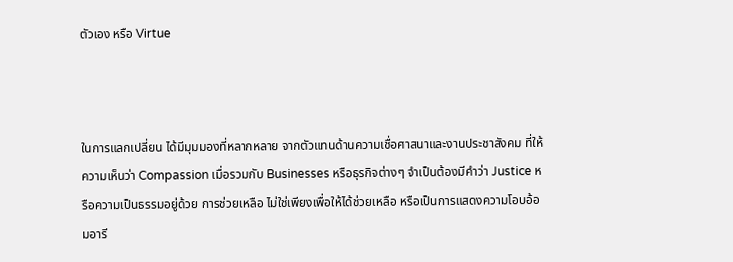ตัวเอง หรือ Virtue



ในการแลกเปลี่ยน ได้มีมุมมองที่หลากหลาย จากตัวแทนด้านความเชื่อศาสนาและงานประชาสังคม ที่ให้ความเห็นว่า Compassion เมื่อรวมกับ Businesses หรือธุรกิจต่างๆ จำเป็นต้องมีคำว่า Justice หรือความเป็นธรรมอยู่ด้วย การช่วยเหลือ ไม่ใช่เพียงเพื่อให้ได้ช่วยเหลือ หรือเป็นการแสดงความโอบอ้อมอารี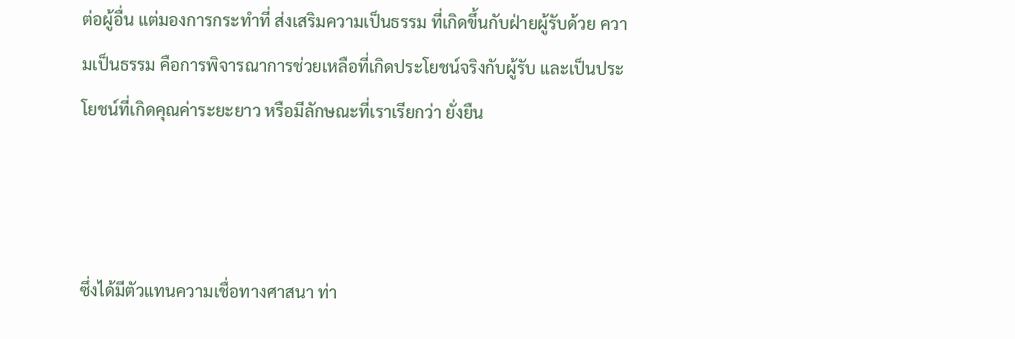ต่อผู้อื่น แต่มองการกระทำที่ ส่งเสริมความเป็นธรรม ที่เกิดขึ้นกับฝ่ายผู้รับด้วย ความเป็นธรรม คือการพิจารณาการช่วยเหลือที่เกิดประโยชน์จริงกับผู้รับ และเป็นประโยชน์ที่เกิดคุณค่าระยะยาว หรือมีลักษณะที่เราเรียกว่า ยั่งยืน



ซึ่งได้มีตัวแทนความเชื่อทางศาสนา ท่า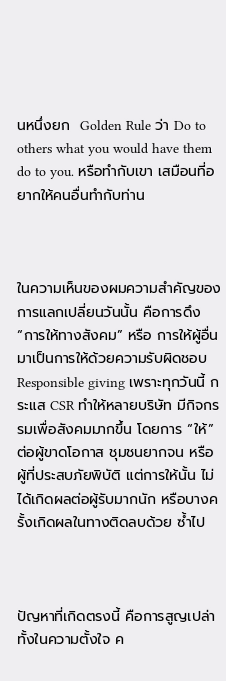นหนึ่งยก  Golden Rule ว่า Do to others what you would have them do to you. หรือทำกับเขา เสมือนที่อยากให้คนอื่นทำกับท่าน



ในความเห็นของผมความสำคัญของการแลกเปลี่ยนวันนั้น คือการดึง “การให้ทางสังคม” หรือ การให้ผู้อื่น มาเป็นการให้ด้วยความรับผิดชอบ Responsible giving เพราะทุกวันนี้ กระแส CSR ทำให้หลายบริษัท มีกิจกรรมเพื่อสังคมมากขึ้น โดยการ “ให้” ต่อผู้ขาดโอกาส ชุมชนยากจน หรือ ผู้ที่ประสบภัยพิบัติ แต่การให้นั้น ไม่ได้เกิดผลต่อผู้รับมากนัก หรือบางครั้งเกิดผลในทางติดลบด้วย ซ้ำไป



ปัญหาที่เกิดตรงนี้ คือการสูญเปล่า ทั้งในความตั้งใจ ค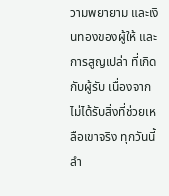วามพยายาม และเงินทองของผู้ให้ และการสูญเปล่า ที่เกิดกับผู้รับ เนื่องจากไม่ได้รับสิ่งที่ช่วยเหลือเขาจริง ทุกวันนี้ ลำ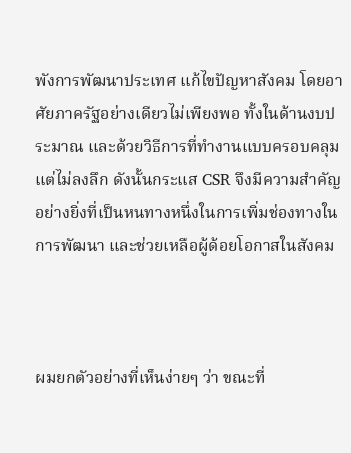พังการพัฒนาประเทศ แก้ไขปัญหาสังคม โดยอาศัยภาครัฐอย่างเดียวไม่เพียงพอ ทั้งในด้านงบประมาณ และด้วยวิธีการที่ทำงานแบบครอบคลุม แต่ไม่ลงลึก ดังนั้นกระแส CSR จึงมีความสำคัญอย่างยิ่งที่เป็นหนทางหนึ่งในการเพิ่มช่องทางในการพัฒนา และช่วยเหลือผู้ด้อยโอกาสในสังคม



ผมยกตัวอย่างที่เห็นง่ายๆ ว่า ขณะที่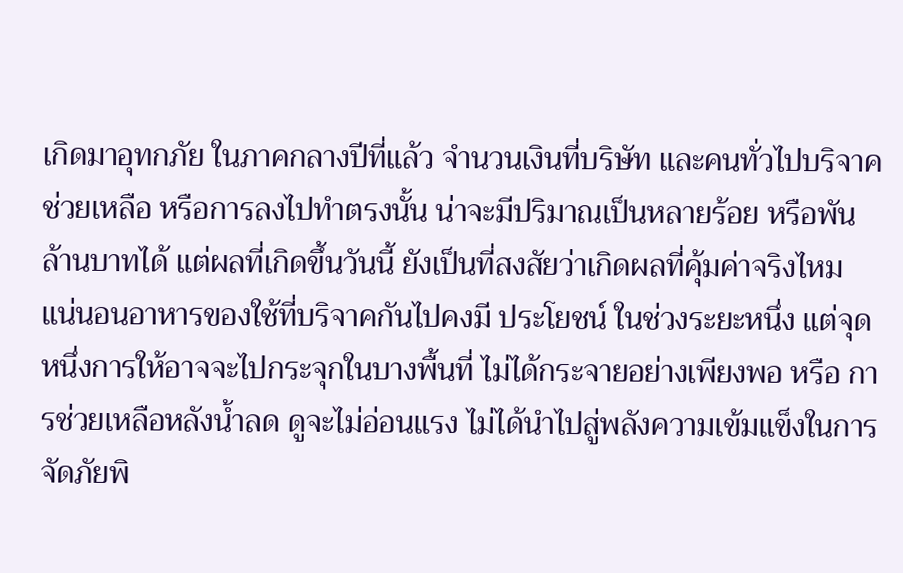เกิดมาอุทกภัย ในภาคกลางปีที่แล้ว จำนวนเงินที่บริษัท และคนทั่วไปบริจาคช่วยเหลือ หรือการลงไปทำตรงนั้น น่าจะมีปริมาณเป็นหลายร้อย หรือพันล้านบาทได้ แต่ผลที่เกิดขึ้นวันนี้ ยังเป็นที่สงสัยว่าเกิดผลที่คุ้มค่าจริงไหม แน่นอนอาหารของใช้ที่บริจาคกันไปคงมี ประโยชน์ ในช่วงระยะหนึ่ง แต่จุดหนึ่งการให้อาจจะไปกระจุกในบางพื้นที่ ไม่ได้กระจายอย่างเพียงพอ หรือ การช่วยเหลือหลังน้ำลด ดูจะไม่อ่อนแรง ไม่ได้นำไปสู่พลังความเข้มแข็งในการจัดภัยพิ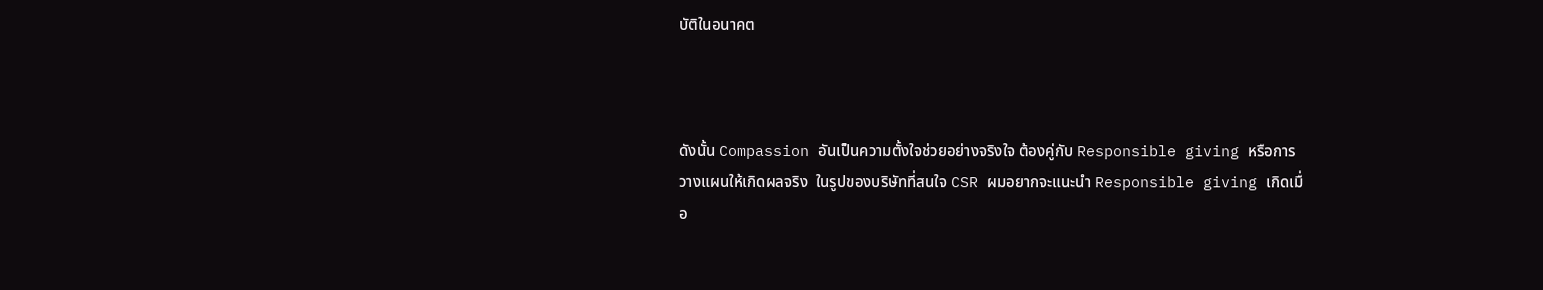บัติในอนาคต



ดังนั้น Compassion อันเป็นความตั้งใจช่วยอย่างจริงใจ ต้องคู่กับ Responsible giving หรือการวางแผนให้เกิดผลจริง  ในรูปของบริษัทที่สนใจ CSR ผมอยากจะแนะนำ Responsible giving เกิดเมื่อ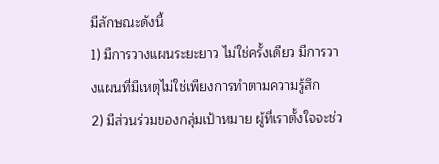มีลักษณะดังนี้
1) มีการวางแผนระยะยาว ไม่ใช่ครั้งเดียว มีการวางแผนที่มีเหตุไม่ใช่เพียงการทำตามความรู้สึก
2) มีส่วนร่วมของกลุ่มเป้าหมาย ผู้ที่เราตั้งใจจะช่ว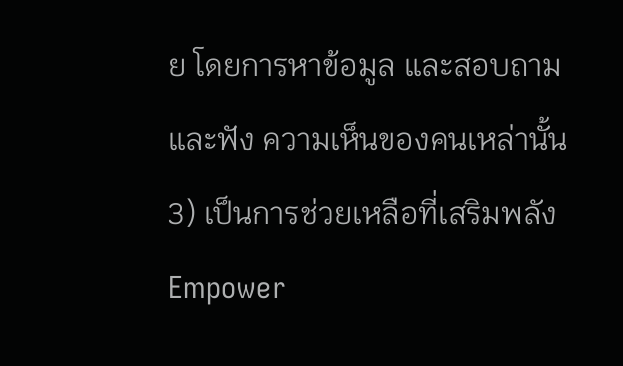ย โดยการหาข้อมูล และสอบถาม และฟัง ความเห็นของคนเหล่านั้น
3) เป็นการช่วยเหลือที่เสริมพลัง  Empower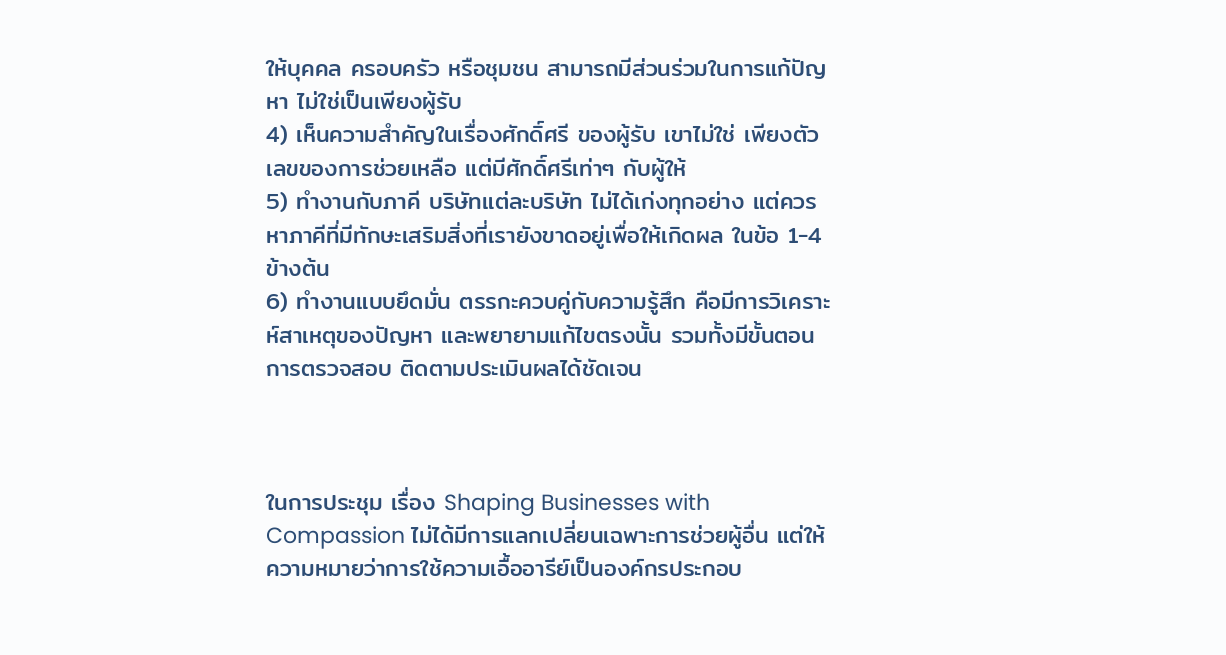ให้บุคคล ครอบครัว หรือชุมชน สามารถมีส่วนร่วมในการแก้ปัญหา ไม่ใช่เป็นเพียงผู้รับ
4) เห็นความสำคัญในเรื่องศักดิ์ศรี ของผู้รับ เขาไม่ใช่ เพียงตัวเลขของการช่วยเหลือ แต่มีศักดิ์ศรีเท่าๆ กับผู้ให้
5) ทำงานกับภาคี บริษัทแต่ละบริษัท ไม่ได้เก่งทุกอย่าง แต่ควรหาภาคีที่มีทักษะเสริมสิ่งที่เรายังขาดอยู่เพื่อให้เกิดผล ในข้อ 1-4 ข้างต้น
6) ทำงานแบบยึดมั่น ตรรกะควบคู่กับความรู้สึก คือมีการวิเคราะห์สาเหตุของปัญหา และพยายามแก้ไขตรงนั้น รวมทั้งมีขั้นตอนการตรวจสอบ ติดตามประเมินผลได้ชัดเจน



ในการประชุม เรื่อง Shaping Businesses with Compassion ไม่ได้มีการแลกเปลี่ยนเฉพาะการช่วยผู้อื่น แต่ให้ความหมายว่าการใช้ความเอื้ออารีย์เป็นองค์กรประกอบ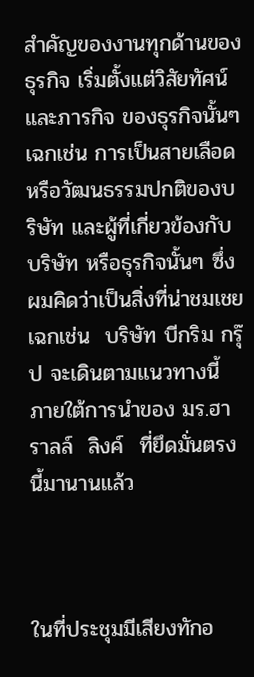สำคัญของงานทุกด้านของธุรกิจ เริ่มตั้งแต่วิสัยทัศน์ และภารกิจ ของธุรกิจนั้นๆ เฉกเช่น การเป็นสายเลือดหรือวัฒนธรรมปกติของบริษัท และผู้ที่เกี่ยวข้องกับบริษัท หรือธุรกิจนั้นๆ ซึ่งผมคิดว่าเป็นสิ่งที่น่าชมเชย เฉกเช่น  บริษัท บีกริม กรุ๊ป จะเดินตามแนวทางนี้ ภายใต้การนำของ มร.ฮาราลล์  ลิงค์  ที่ยึดมั่นตรงนี้มานานแล้ว



ในที่ประชุมมีเสียงทักอ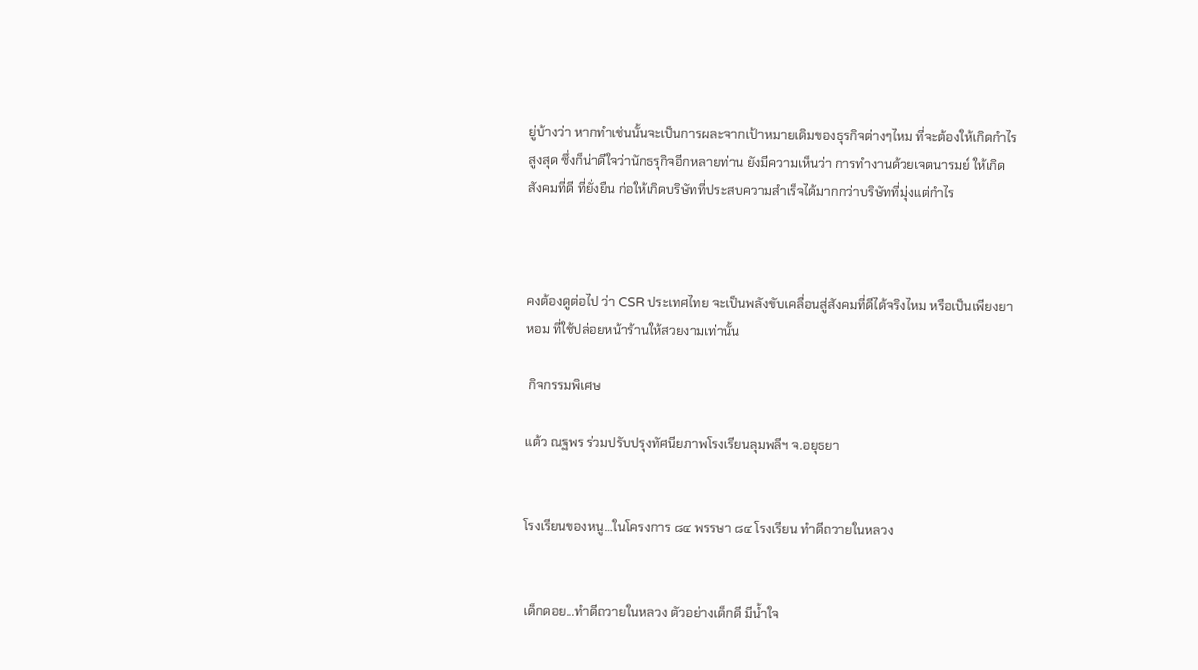ยู่บ้างว่า หากทำเช่นนั้นจะเป็นการผละจากเป้าหมายเดิมของธุรกิจต่างๆไหม ที่จะต้องให้เกิดกำไรสูงสุด ซึ่งก็น่าดีใจว่านักธรุกิจอีกหลายท่าน ยังมีความเห็นว่า การทำงานด้วยเจตนารมย์ ให้เกิดสังคมที่ดี ที่ยั่งยืน ก่อให้เกิดบริษัทที่ประสบความสำเร็จได้มากกว่าบริษัทที่มุ่งแต่กำไร



คงต้องดูต่อไป ว่า CSR ประเทศไทย จะเป็นพลังขับเคลื่อนสู่สังคมที่ดีได้จริงไหม หรือเป็นเพียงยาหอม ที่ใช้ปล่อยหน้าร้านให้สวยงามเท่านั้น

 กิจกรรมพิเศษ

แต้ว ณฐพร ร่วมปรับปรุงทัศนียภาพโรงเรียนลุมพลีฯ จ.อยุธยา


โรงเรียนของหนู…ในโครงการ ๘๔ พรรษา ๘๔ โรงเรียน ทำดีถวายในหลวง


เด็กดอย...ทำดีถวายในหลวง ตัวอย่างเด็กดี มีน้ำใจ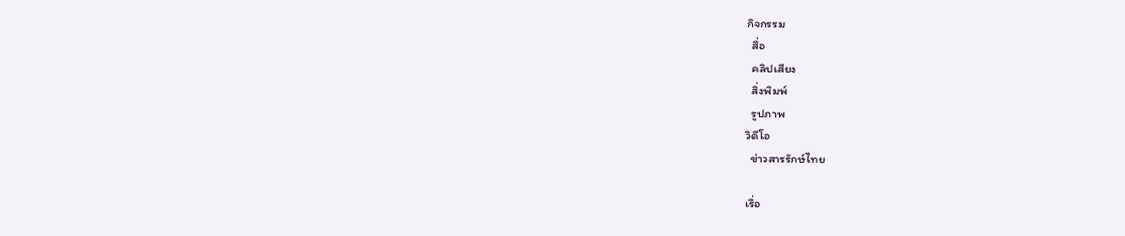กิจกรรม
  สื่อ
  คลิปเสียง
  สิ่งพิมพ์
  รูปภาพ
วิดีโอ
  ข่าวสารรักษ์ไทย

เรื่อ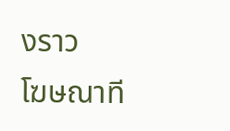งราว
โฆษณาที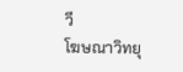วี
โฆษณาวิทยุ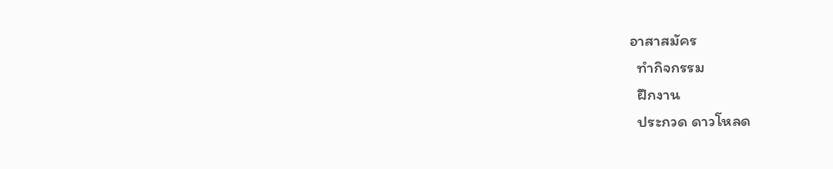อาสาสมัคร
  ทำกิจกรรม
  ฝึกงาน
  ประกวด ดาวโหลด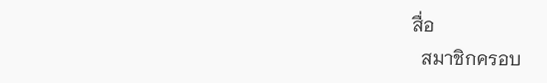สื่อ
  สมาชิกครอบ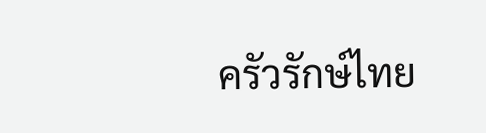ครัวรักษ์ไทย